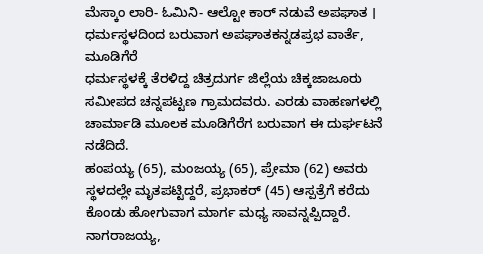ಮೆಸ್ಕಾಂ ಲಾರಿ- ಓಮಿನಿ- ಆಲ್ಟೋ ಕಾರ್ ನಡುವೆ ಅಪಘಾತ । ಧರ್ಮಸ್ಥಳದಿಂದ ಬರುವಾಗ ಅಪಘಾತಕನ್ನಡಪ್ರಭ ವಾರ್ತೆ, ಮೂಡಿಗೆರೆ
ಧರ್ಮಸ್ಥಳಕ್ಕೆ ತೆರಳಿದ್ದ ಚಿತ್ರದುರ್ಗ ಜಿಲ್ಲೆಯ ಚಿಕ್ಕಜಾಜೂರು ಸಮೀಪದ ಚನ್ನಪಟ್ಟಣ ಗ್ರಾಮದವರು. ಎರಡು ವಾಹಣಗಳಲ್ಲಿ ಚಾರ್ಮಾಡಿ ಮೂಲಕ ಮೂಡಿಗೆರೆಗ ಬರುವಾಗ ಈ ದುರ್ಘಟನೆ ನಡೆದಿದೆ.
ಹಂಪಯ್ಯ (65), ಮಂಜಯ್ಯ (65), ಪ್ರೇಮಾ (62) ಅವರು ಸ್ಥಳದಲ್ಲೇ ಮೃತಪಟ್ಟಿದ್ದರೆ, ಪ್ರಭಾಕರ್ (45) ಆಸ್ಪತ್ರೆಗೆ ಕರೆದು ಕೊಂಡು ಹೋಗುವಾಗ ಮಾರ್ಗ ಮಧ್ಯ ಸಾವನ್ನಪ್ಪಿದ್ದಾರೆ. ನಾಗರಾಜಯ್ಯ,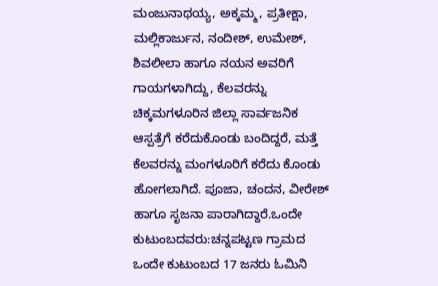ಮಂಜುನಾಥಯ್ಯ, ಅಕ್ಕಮ್ಮ, ಪ್ರತೀಕ್ಷಾ, ಮಲ್ಲಿಕಾರ್ಜುನ, ನಂದೀಶ್, ಉಮೇಶ್, ಶಿವಲೀಲಾ ಹಾಗೂ ನಯನ ಅವರಿಗೆ ಗಾಯಗಳಾಗಿದ್ದು, ಕೆಲವರನ್ನು ಚಿಕ್ಕಮಗಳೂರಿನ ಜಿಲ್ಲಾ ಸಾರ್ವಜನಿಕ ಆಸ್ಪತ್ರೆಗೆ ಕರೆದುಕೊಂಡು ಬಂದಿದ್ದರೆ, ಮತ್ತೆ ಕೆಲವರನ್ನು ಮಂಗಳೂರಿಗೆ ಕರೆದು ಕೊಂಡು ಹೋಗಲಾಗಿದೆ. ಪೂಜಾ, ಚಂದನ, ವೀರೇಶ್ ಹಾಗೂ ಸೃಜನಾ ಪಾರಾಗಿದ್ದಾರೆ.ಒಂದೇ ಕುಟುಂಬದವರು:ಚನ್ನಪಟ್ಟಣ ಗ್ರಾಮದ ಒಂದೇ ಕುಟುಂಬದ 17 ಜನರು ಓಮಿನಿ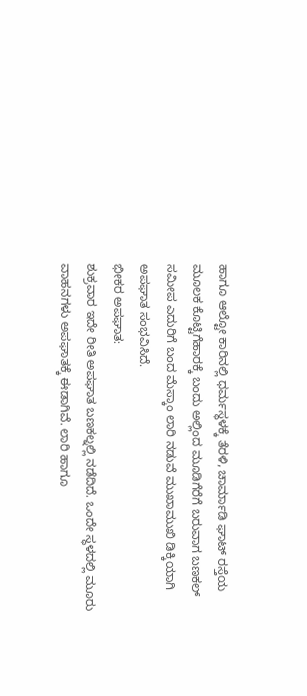ಹಾಗೂ ಆಲ್ಟೋ ಕಾರಿನಲ್ಲಿ ಧರ್ಮಸ್ಥಳಕ್ಕೆ ತೆರಳಿ, ಚಾರ್ಮಾಡಿ ಘಾಟ್ ರಸ್ತೆಯ ಮೂಲಕ ಕೊಟ್ಟಿಗೆಹಾರಕ್ಕೆ ಬಂದು ಅಲ್ಲಿಂದ ಮೂಡಿಗೆರೆಗೆ ಬರುವಾಗ ಬಣಕಲ್ ಸಮೀಪ ಎದುರಿಗೆ ಬಂದ ಮೆಸ್ಕಾಂ ಲಾರಿ ನಡುವೆ ಮುಖಾಮುಖಿ ಡಿಕ್ಕಿಯಾಗಿ ಅಪಘಾತ ಸಂಭವಿಸಿದೆ.
ಭೀಕರ ಅಪಘಾತ:
ಶುಕ್ರವಾರ ಇದೇ ರೀತಿ ಅಪಘಾತ ಬಣಕಲ್ನಲ್ಲಿ ನಡೆದಿದೆ. ಒಂದೇ ಸ್ಥಳದಲ್ಲಿ ಮೂರು ವಾಹನಗಳು ಅಪಘಾತಕ್ಕೆ ಈಡಾಗಿವೆ. ಲಾರಿ ಹಾಗೂ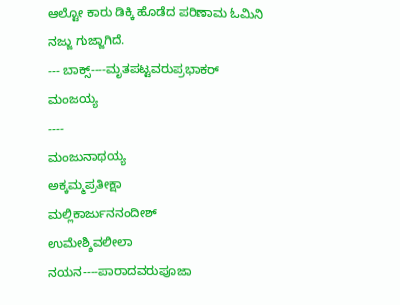ಆಲ್ಟೋ ಕಾರು ಡಿಕ್ಕಿ ಹೊಡೆದ ಪರಿಣಾಮ ಓಮಿನಿ ನಜ್ಜು ಗುಜ್ಜಾಗಿದೆ.
--- ಬಾಕ್ಸ್----ಮೃತಪಟ್ಟವರುಪ್ರಭಾಕರ್
ಮಂಜಯ್ಯ
----
ಮಂಜುನಾಥಯ್ಯ
ಅಕ್ಕಮ್ಮಪ್ರತೀಕ್ಷಾ
ಮಲ್ಲಿಕಾರ್ಜುನನಂದೀಶ್
ಉಮೇಶ್ಶಿವಲೀಲಾ
ನಯನ----ಪಾರಾದವರುಪೂಜಾ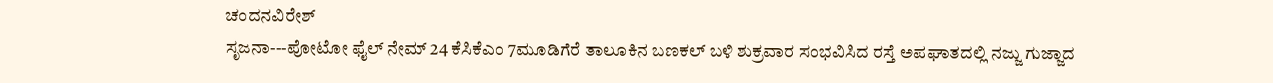ಚಂದನವಿರೇಶ್
ಸೃಜನಾ---ಪೋಟೋ ಫೈಲ್ ನೇಮ್ 24 ಕೆಸಿಕೆಎಂ 7ಮೂಡಿಗೆರೆ ತಾಲೂಕಿನ ಬಣಕಲ್ ಬಳಿ ಶುಕ್ರವಾರ ಸಂಭವಿಸಿದ ರಸ್ತೆ ಅಪಘಾತದಲ್ಲಿ ನಜ್ಜು ಗುಜ್ಜಾದ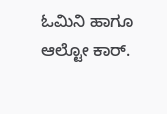ಓಮಿನಿ ಹಾಗೂ ಆಲ್ಟೋ ಕಾರ್.